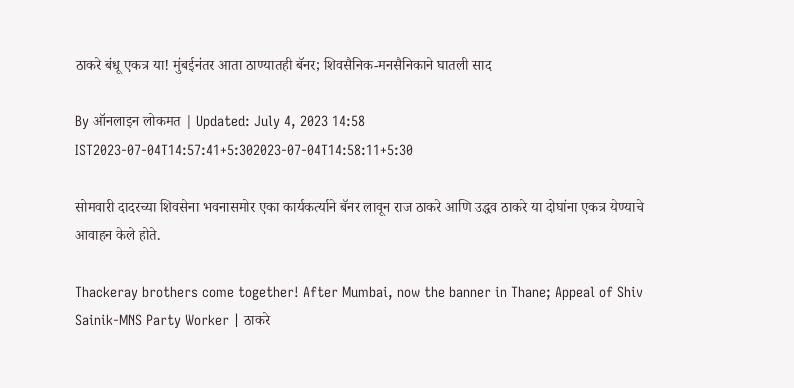ठाकरे बंधू एकत्र या! मुंबईनंतर आता ठाण्यातही बॅनर; शिवसैनिक-मनसैनिकाने घातली साद

By ऑनलाइन लोकमत | Updated: July 4, 2023 14:58 IST2023-07-04T14:57:41+5:302023-07-04T14:58:11+5:30

सोमवारी दादरच्या शिवसेना भवनासमोर एका कार्यकर्त्याने बॅनर लावून राज ठाकरे आणि उद्धव ठाकरे या दोघांना एकत्र येण्याचे आवाहन केले होते.

Thackeray brothers come together! After Mumbai, now the banner in Thane; Appeal of Shiv Sainik-MNS Party Worker | ठाकरे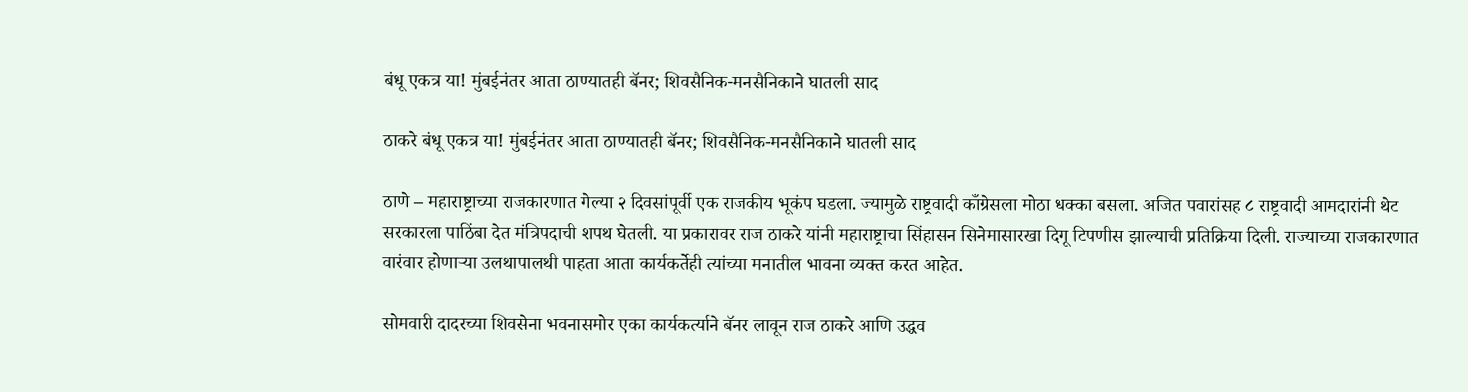बंधू एकत्र या! मुंबईनंतर आता ठाण्यातही बॅनर; शिवसैनिक-मनसैनिकाने घातली साद

ठाकरे बंधू एकत्र या! मुंबईनंतर आता ठाण्यातही बॅनर; शिवसैनिक-मनसैनिकाने घातली साद

ठाणे – महाराष्ट्राच्या राजकारणात गेल्या २ दिवसांपूर्वी एक राजकीय भूकंप घडला. ज्यामुळे राष्ट्रवादी काँग्रेसला मोठा धक्का बसला. अजित पवारांसह ८ राष्ट्रवादी आमदारांनी थेट सरकारला पाठिंबा देत मंत्रिपदाची शपथ घेतली. या प्रकारावर राज ठाकरे यांनी महाराष्ट्राचा सिंहासन सिनेमासारखा दिगू टिपणीस झाल्याची प्रतिक्रिया दिली. राज्याच्या राजकारणात वारंवार होणाऱ्या उलथापालथी पाहता आता कार्यकर्तेही त्यांच्या मनातील भावना व्यक्त करत आहेत.

सोमवारी दादरच्या शिवसेना भवनासमोर एका कार्यकर्त्याने बॅनर लावून राज ठाकरे आणि उद्धव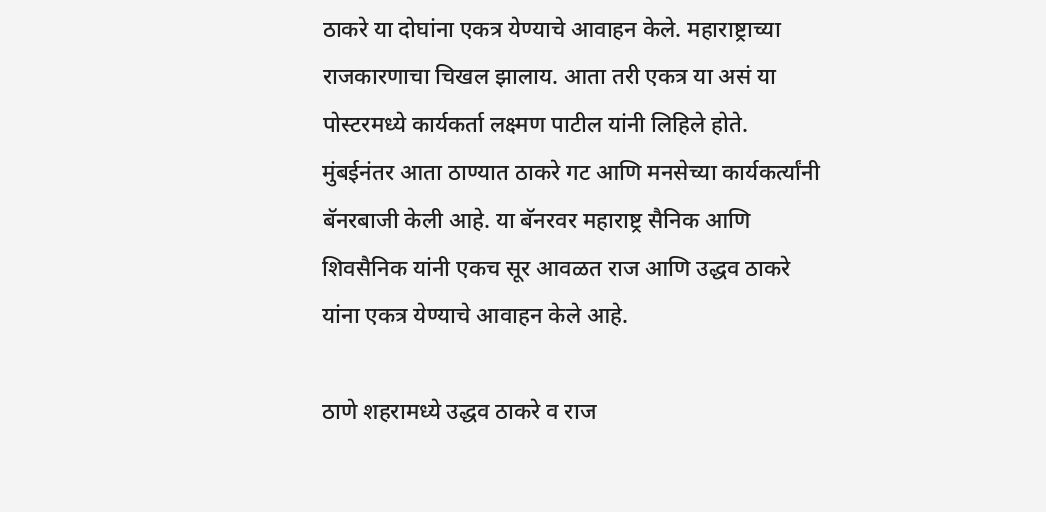ठाकरे या दोघांना एकत्र येण्याचे आवाहन केले. महाराष्ट्राच्या राजकारणाचा चिखल झालाय. आता तरी एकत्र या असं या पोस्टरमध्ये कार्यकर्ता लक्ष्मण पाटील यांनी लिहिले होते. मुंबईनंतर आता ठाण्यात ठाकरे गट आणि मनसेच्या कार्यकर्त्यांनी बॅनरबाजी केली आहे. या बॅनरवर महाराष्ट्र सैनिक आणि शिवसैनिक यांनी एकच सूर आवळत राज आणि उद्धव ठाकरे यांना एकत्र येण्याचे आवाहन केले आहे.

ठाणे शहरामध्ये उद्धव ठाकरे व राज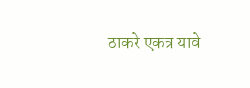ठाकरे एकत्र यावे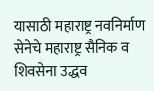यासाठी महाराष्ट्र नवनिर्माण सेनेचे महाराष्ट्र सैनिक व शिवसेना उद्धव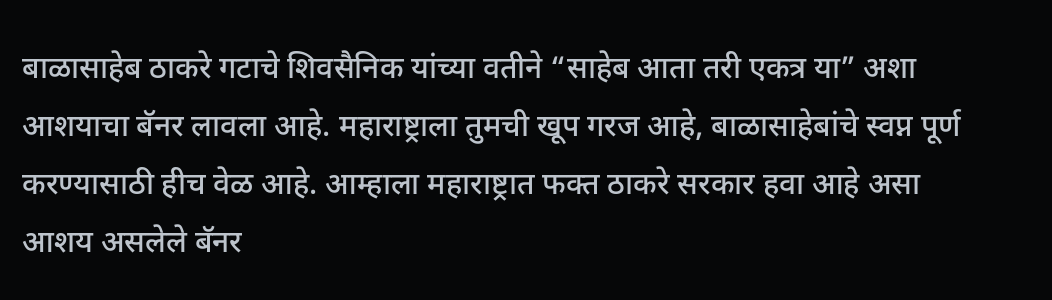बाळासाहेब ठाकरे गटाचे शिवसैनिक यांच्या वतीने “साहेब आता तरी एकत्र या” अशा आशयाचा बॅनर लावला आहे. महाराष्ट्राला तुमची खूप गरज आहे, बाळासाहेबांचे स्वप्न पूर्ण करण्यासाठी हीच वेळ आहे. आम्हाला महाराष्ट्रात फक्त ठाकरे सरकार हवा आहे असा आशय असलेले बॅनर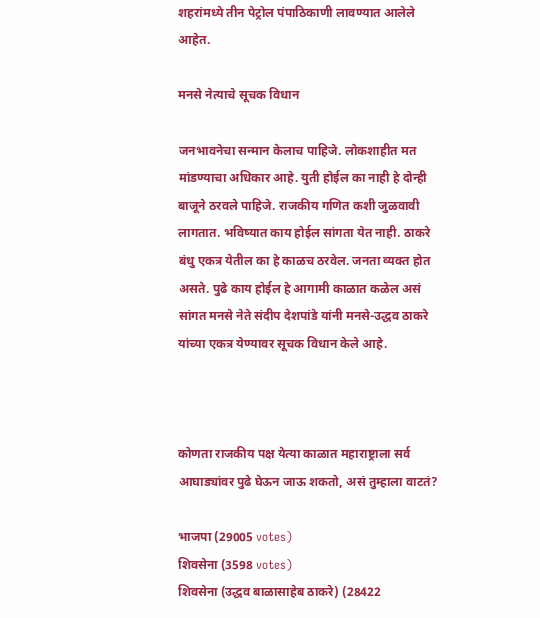शहरांमध्ये तीन पेट्रोल पंपाठिकाणी लावण्यात आलेले आहेत.

मनसे नेत्याचे सूचक विधान

जनभावनेचा सन्मान केलाच पाहिजे. लोकशाहीत मत मांडण्याचा अधिकार आहे. युती होईल का नाही हे दोन्ही बाजूने ठरवले पाहिजे. राजकीय गणित कशी जुळवावी लागतात. भविष्यात काय होईल सांगता येत नाही. ठाकरे बंधु एकत्र येतील का हे काळच ठरवेल. जनता व्यक्त होत असते. पुढे काय होईल हे आगामी काळात कळेल असं सांगत मनसे नेते संदीप देशपांडे यांनी मनसे-उद्धव ठाकरे यांच्या एकत्र येण्यावर सूचक विधान केले आहे.



कोणता राजकीय पक्ष येत्या काळात महाराष्ट्राला सर्व आघाड्यांवर पुढे घेऊन जाऊ शकतो, असं तुम्हाला वाटतं?

भाजपा (29005 votes)
शिवसेना (3598 votes)
शिवसेना (उद्धव बाळासाहेब ठाकरे) (28422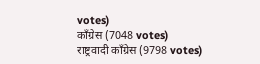votes)
काँग्रेस (7048 votes)
राष्ट्रवादी काँग्रेस (9798 votes)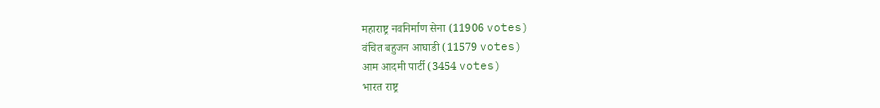महाराष्ट्र नवनिर्माण सेना (11906 votes)
वंचित बहुजन आघाडी (11579 votes)
आम आदमी पार्टी (3454 votes)
भारत राष्ट्र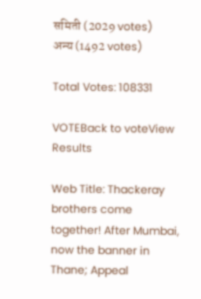समिती (2029 votes)
अन्य (1492 votes)

Total Votes: 108331

VOTEBack to voteView Results

Web Title: Thackeray brothers come together! After Mumbai, now the banner in Thane; Appeal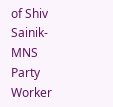of Shiv Sainik-MNS Party Worker